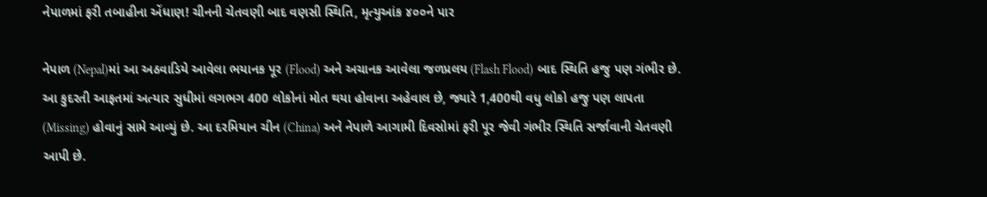નેપાળમાં ફરી તબાહીના એંધાણ! ચીનની ચેતવણી બાદ વણસી સ્થિતિ, મૃત્યુઆંક ૪૦૦ને પાર

નેપાળ (Nepal)માં આ અઠવાડિયે આવેલા ભયાનક પૂર (Flood) અને અચાનક આવેલા જળપ્રલય (Flash Flood) બાદ સ્થિતિ હજુ પણ ગંભીર છે. આ કુદરતી આફતમાં અત્યાર સુધીમાં લગભગ 400 લોકોનાં મોત થયા હોવાના અહેવાલ છે, જ્યારે 1,400થી વધુ લોકો હજુ પણ લાપતા (Missing) હોવાનું સામે આવ્યું છે. આ દરમિયાન ચીન (China) અને નેપાળે આગામી દિવસોમાં ફરી પૂર જેવી ગંભીર સ્થિતિ સર્જાવાની ચેતવણી આપી છે.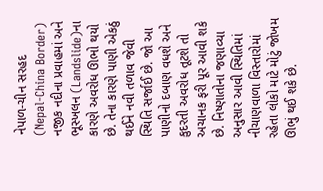નેપાળ-ચીન સરહદ (Nepal-China Border) નજીક નદીના પ્રવાહમાં અને ભૂસ્ખલન (Landslide)ના કારણે અવરોધ ઊભો થયો છે. તેના કારણે પાણી એકઠું થઈને નવી તળાવ જેવી સ્થિતિ સર્જાઈ છે. જો આ પાણીનો દબાણ વધશે અને કુદરતી અવરોધ તૂટશે તો અચાનક ફરી પૂર આવી શકે છે. નિષ્ણાતોના જણાવ્યા અનુસાર આવી સ્થિતિમાં નીચાણવાળા વિસ્તારોમાં રહેતા લોકો માટે મોટું જોખમ ઊભું થઈ શકે છે.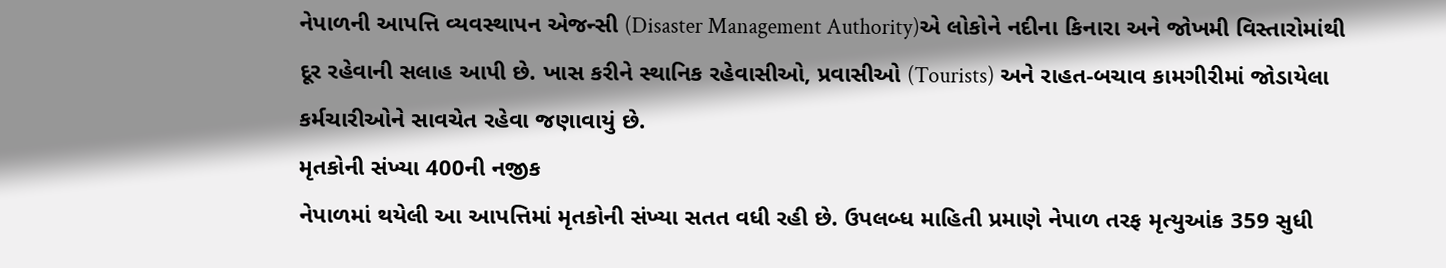નેપાળની આપત્તિ વ્યવસ્થાપન એજન્સી (Disaster Management Authority)એ લોકોને નદીના કિનારા અને જોખમી વિસ્તારોમાંથી દૂર રહેવાની સલાહ આપી છે. ખાસ કરીને સ્થાનિક રહેવાસીઓ, પ્રવાસીઓ (Tourists) અને રાહત-બચાવ કામગીરીમાં જોડાયેલા કર્મચારીઓને સાવચેત રહેવા જણાવાયું છે.
મૃતકોની સંખ્યા 400ની નજીક
નેપાળમાં થયેલી આ આપત્તિમાં મૃતકોની સંખ્યા સતત વધી રહી છે. ઉપલબ્ધ માહિતી પ્રમાણે નેપાળ તરફ મૃત્યુઆંક 359 સુધી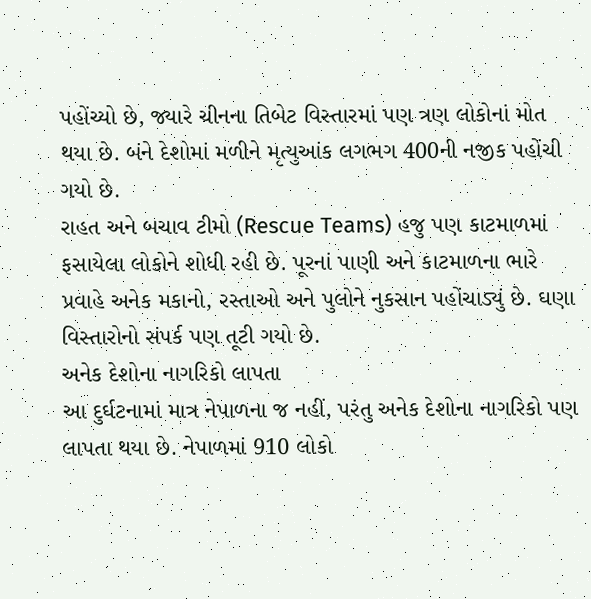પહોંચ્યો છે, જ્યારે ચીનના તિબેટ વિસ્તારમાં પણ ત્રણ લોકોનાં મોત થયા છે. બંને દેશોમાં મળીને મૃત્યુઆંક લગભગ 400ની નજીક પહોંચી ગયો છે.
રાહત અને બચાવ ટીમો (Rescue Teams) હજુ પણ કાટમાળમાં ફસાયેલા લોકોને શોધી રહી છે. પૂરનાં પાણી અને કાટમાળના ભારે પ્રવાહે અનેક મકાનો, રસ્તાઓ અને પુલોને નુકસાન પહોંચાડ્યું છે. ઘણા વિસ્તારોનો સંપર્ક પણ તૂટી ગયો છે.
અનેક દેશોના નાગરિકો લાપતા
આ દુર્ઘટનામાં માત્ર નેપાળના જ નહીં, પરંતુ અનેક દેશોના નાગરિકો પણ લાપતા થયા છે. નેપાળમાં 910 લોકો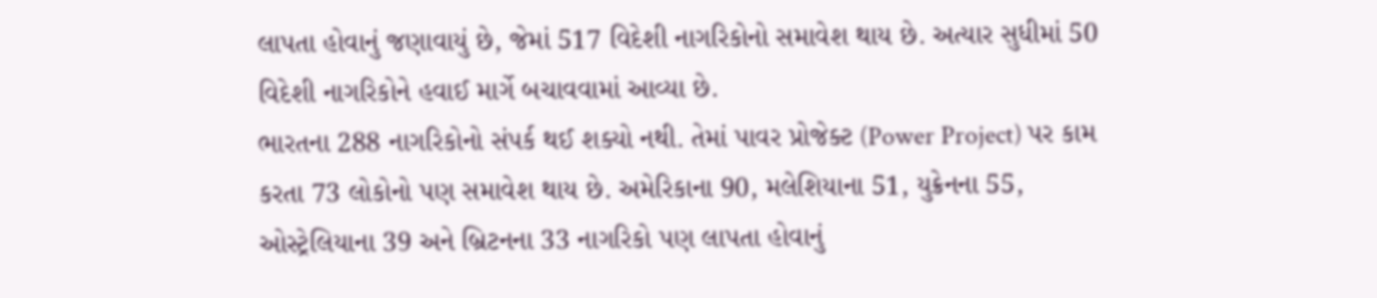લાપતા હોવાનું જણાવાયું છે, જેમાં 517 વિદેશી નાગરિકોનો સમાવેશ થાય છે. અત્યાર સુધીમાં 50 વિદેશી નાગરિકોને હવાઈ માર્ગે બચાવવામાં આવ્યા છે.
ભારતના 288 નાગરિકોનો સંપર્ક થઈ શક્યો નથી. તેમાં પાવર પ્રોજેક્ટ (Power Project) પર કામ કરતા 73 લોકોનો પણ સમાવેશ થાય છે. અમેરિકાના 90, મલેશિયાના 51, યુક્રેનના 55, ઓસ્ટ્રેલિયાના 39 અને બ્રિટનના 33 નાગરિકો પણ લાપતા હોવાનું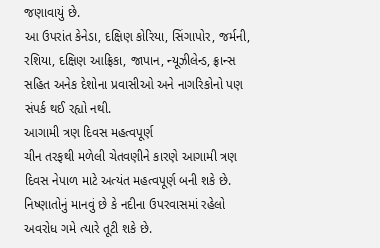જણાવાયું છે.
આ ઉપરાંત કેનેડા, દક્ષિણ કોરિયા, સિંગાપોર, જર્મની, રશિયા, દક્ષિણ આફ્રિકા, જાપાન, ન્યૂઝીલેન્ડ, ફ્રાન્સ સહિત અનેક દેશોના પ્રવાસીઓ અને નાગરિકોનો પણ સંપર્ક થઈ રહ્યો નથી.
આગામી ત્રણ દિવસ મહત્વપૂર્ણ
ચીન તરફથી મળેલી ચેતવણીને કારણે આગામી ત્રણ દિવસ નેપાળ માટે અત્યંત મહત્વપૂર્ણ બની શકે છે. નિષ્ણાતોનું માનવું છે કે નદીના ઉપરવાસમાં રહેલો અવરોધ ગમે ત્યારે તૂટી શકે છે.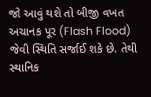જો આવું થશે તો બીજી વખત અચાનક પૂર (Flash Flood) જેવી સ્થિતિ સર્જાઈ શકે છે. તેથી સ્થાનિક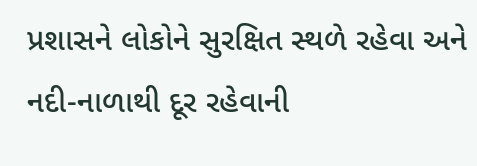પ્રશાસને લોકોને સુરક્ષિત સ્થળે રહેવા અને નદી-નાળાથી દૂર રહેવાની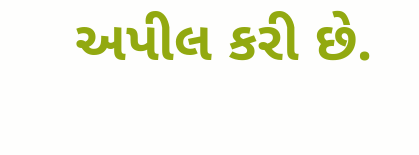અપીલ કરી છે.